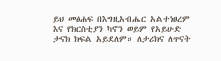ይህ መፅሐፍ በእግዚአብሔር አልተነፀረም እና የክርስቲያን ካኖን ወይም የአይሁድ ታናክ ክፍል አይደለም። ለታሪክና ለጥናት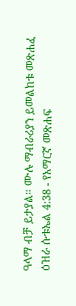ዓላማ ብቻ ይታያል። ሙሉ ማብራሪያን ይመልከቱ መጽሐፈ ዕዝራ ሱቱኤል 4:38 - የአማርኛ መጽሐፍ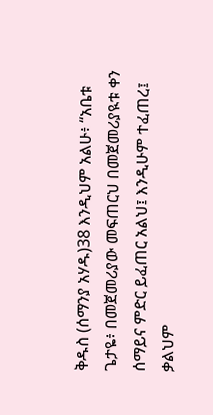ቅዱስ (ሰማንያ አሃዱ)38 እንዲህም አልሁ፥ “አቤቱ ጌታዬ፥ በመጀመሪያው መፍጠርህ በመጀመሪያዪቱ ቀን ሰማይና ምድር ይፈጠር አልህ፤ እንዲሁም ተፈጠረ፤ ቃልህም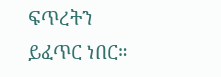ፍጥረትን ይፈጥር ነበር።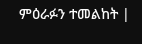ምዕራፉን ተመልከት |